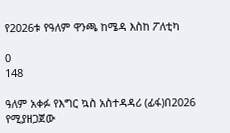የ2026ቱ የዓለም ዋንጫ ከሜዳ እስከ ፖለቲካ

0
148

ዓለም አቀፉ የእግር ኳስ አስተዳዳሪ (ፊፋ)በ2026 የሚያዘጋጀው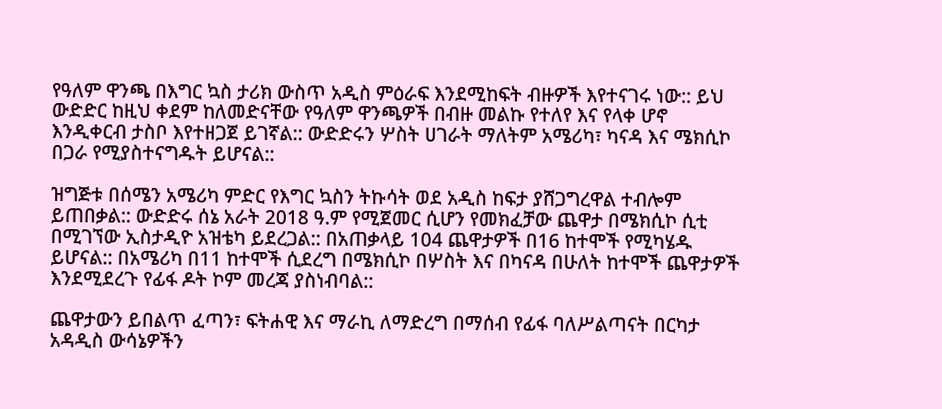የዓለም ዋንጫ በእግር ኳስ ታሪክ ውስጥ አዲስ ምዕራፍ እንደሚከፍት ብዙዎች እየተናገሩ ነው:: ይህ ውድድር ከዚህ ቀደም ከለመድናቸው የዓለም ዋንጫዎች በብዙ መልኩ የተለየ እና የላቀ ሆኖ እንዲቀርብ ታስቦ እየተዘጋጀ ይገኛል:: ውድድሩን ሦስት ሀገራት ማለትም አሜሪካ፣ ካናዳ እና ሜክሲኮ በጋራ የሚያስተናግዱት ይሆናል::

ዝግጅቱ በሰሜን አሜሪካ ምድር የእግር ኳስን ትኩሳት ወደ አዲስ ከፍታ ያሸጋግረዋል ተብሎም ይጠበቃል:: ውድድሩ ሰኔ አራት 2018 ዓ.ም የሚጀመር ሲሆን የመክፈቻው ጨዋታ በሜክሲኮ ሲቲ በሚገኘው ኢስታዲዮ አዝቴካ ይደረጋል:: በአጠቃላይ 104 ጨዋታዎች በ16 ከተሞች የሚካሄዱ ይሆናል:: በአሜሪካ በ11 ከተሞች ሲደረግ በሜክሲኮ በሦስት እና በካናዳ በሁለት ከተሞች ጨዋታዎች እንደሚደረጉ የፊፋ ዶት ኮም መረጃ ያስነብባል::

ጨዋታውን ይበልጥ ፈጣን፣ ፍትሐዊ እና ማራኪ ለማድረግ በማሰብ የፊፋ ባለሥልጣናት በርካታ አዳዲስ ውሳኔዎችን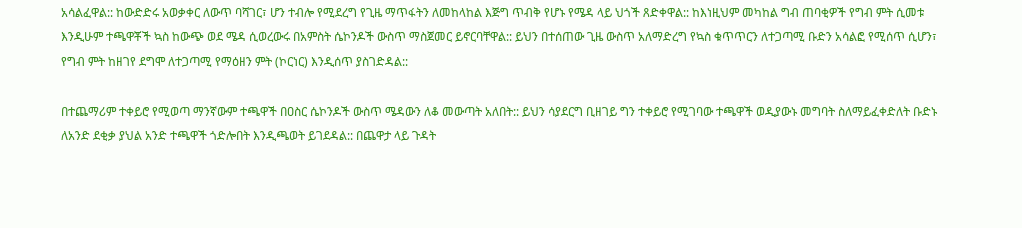አሳልፈዋል:: ከውድድሩ አወቃቀር ለውጥ ባሻገር፣ ሆን ተብሎ የሚደረግ የጊዜ ማጥፋትን ለመከላከል እጅግ ጥብቅ የሆኑ የሜዳ ላይ ህጎች ጸድቀዋል:: ከእነዚህም መካከል ግብ ጠባቂዎች የግብ ምት ሲመቱ እንዲሁም ተጫዋቾች ኳስ ከውጭ ወደ ሜዳ ሲወረውሩ በአምስት ሴኮንዶች ውስጥ ማስጀመር ይኖርባቸዋል:: ይህን በተሰጠው ጊዜ ውስጥ አለማድረግ የኳስ ቁጥጥርን ለተጋጣሚ ቡድን አሳልፎ የሚሰጥ ሲሆን፣ የግብ ምት ከዘገየ ደግሞ ለተጋጣሚ የማዕዘን ምት (ኮርነር) እንዲሰጥ ያስገድዳል::

በተጨማሪም ተቀይሮ የሚወጣ ማንኛውም ተጫዋች በዐስር ሴኮንዶች ውስጥ ሜዳውን ለቆ መውጣት አለበት:: ይህን ሳያደርግ ቢዘገይ ግን ተቀይሮ የሚገባው ተጫዋች ወዲያውኑ መግባት ስለማይፈቀድለት ቡድኑ ለአንድ ደቂቃ ያህል አንድ ተጫዋች ጎድሎበት እንዲጫወት ይገደዳል:: በጨዋታ ላይ ጉዳት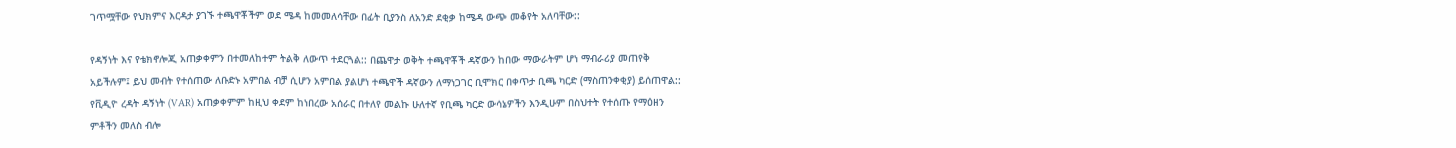ገጥሟቸው የህክምና እርዳታ ያገኙ ተጫዋቾችም ወደ ሜዳ ከመመለሳቸው በፊት ቢያንስ ለአንድ ደቂቃ ከሜዳ ውጭ መቆየት አለባቸው::

የዳኝነት እና የቴክኖሎጂ አጠቃቀምን በተመለከተም ትልቅ ለውጥ ተደርጓል:: በጨዋታ ወቅት ተጫዋቾች ዳኛውን ከበው ማውራትም ሆነ ማብራሪያ መጠየቅ አይችሉም፤ ይህ መብት የተሰጠው ለቡድኑ አምበል ብቻ ሲሆን አምበል ያልሆነ ተጫዋች ዳኛውን ለማነጋገር ቢሞክር በቀጥታ ቢጫ ካርድ (ማስጠንቀቂያ) ይሰጠዋል:: የቪዲዮ ረዳት ዳኝነት (VAR) አጠቃቀምም ከዚህ ቀደም ከነበረው አሰራር በተለየ መልኩ ሁለተኛ የቢጫ ካርድ ውሳኔዎችን እንዲሁም በስህተት የተሰጡ የማዕዘን ምቶችን መለስ ብሎ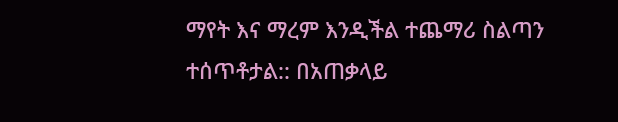ማየት እና ማረም እንዲችል ተጨማሪ ስልጣን ተሰጥቶታል:: በአጠቃላይ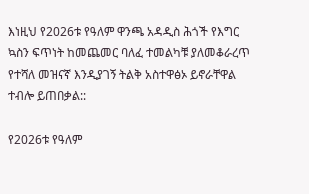እነዚህ የ2026ቱ የዓለም ዋንጫ አዳዲስ ሕጎች የእግር ኳስን ፍጥነት ከመጨመር ባለፈ ተመልካቹ ያለመቆራረጥ የተሻለ መዝናኛ እንዲያገኝ ትልቅ አስተዋፅኦ ይኖራቸዋል ተብሎ ይጠበቃል::

የ2026ቱ የዓለም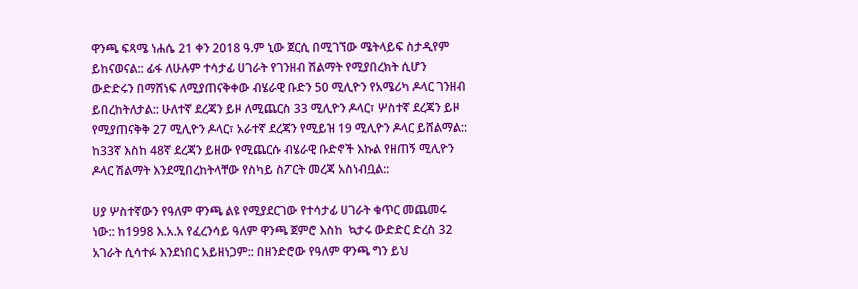ዋንጫ ፍጻሜ ነሐሴ 21 ቀን 2018 ዓ.ም ኒው ጀርሲ በሚገኘው ሜትላይፍ ስታዲየም ይከናወናል:: ፊፋ ለሁሉም ተሳታፊ ሀገራት የገንዘብ ሽልማት የሚያበረክት ሲሆን ውድድሩን በማሸነፍ ለሚያጠናቅቀው ብሄራዊ ቡድን 50 ሚሊዮን የአሜሪካ ዶላር ገንዘብ ይበረከትለታል:: ሁለተኛ ደረጃን ይዞ ለሚጨርስ 33 ሚሊዮን ዶላር፣ ሦስተኛ ደረጃን ይዞ የሚያጠናቅቅ 27 ሚሊዮን ዶላር፣ አራተኛ ደረጃን የሚይዝ 19 ሚሊዮን ዶላር ይሸልማል:: ከ33ኛ እስከ 48ኛ ደረጃን ይዘው የሚጨርሱ ብሄራዊ ቡድኖች እኩል የዘጠኝ ሚሊዮን ዶላር ሽልማት እንደሚበረከትላቸው የስካይ ስፖርት መረጃ አስነብቧል::

ሀያ ሦስተኛውን የዓለም ዋንጫ ልዩ የሚያደርገው የተሳታፊ ሀገራት ቁጥር መጨመሩ ነው:: ከ1998 እ.አ.አ የፈረንሳይ ዓለም ዋንጫ ጀምሮ እስከ  ኳታሩ ውድድር ድረስ 32 አገራት ሲሳተፉ እንደነበር አይዘነጋም:: በዘንድሮው የዓለም ዋንጫ ግን ይህ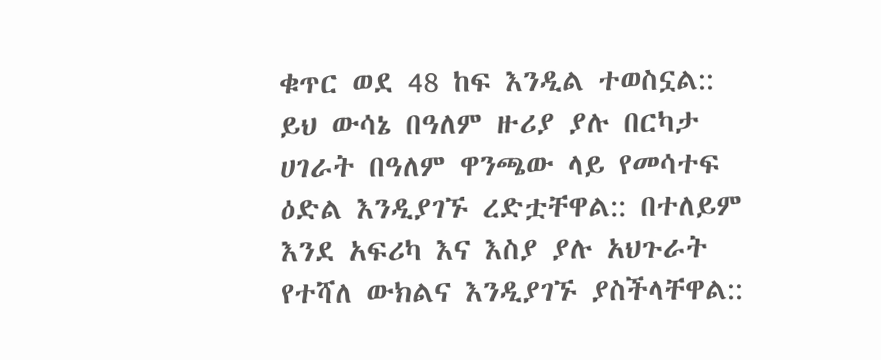ቁጥር ወደ 48 ከፍ እንዲል ተወስኗል:: ይህ ውሳኔ በዓለም ዙሪያ ያሉ በርካታ ሀገራት በዓለም ዋንጫው ላይ የመሳተፍ  ዕድል እንዲያገኙ ረድቷቸዋል:: በተለይም እንደ አፍሪካ እና እስያ ያሉ አህጉራት የተሻለ ውክልና እንዲያገኙ ያስችላቸዋል::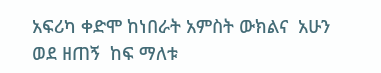አፍሪካ ቀድሞ ከነበራት አምስት ውክልና  አሁን ወደ ዘጠኝ  ከፍ ማለቱ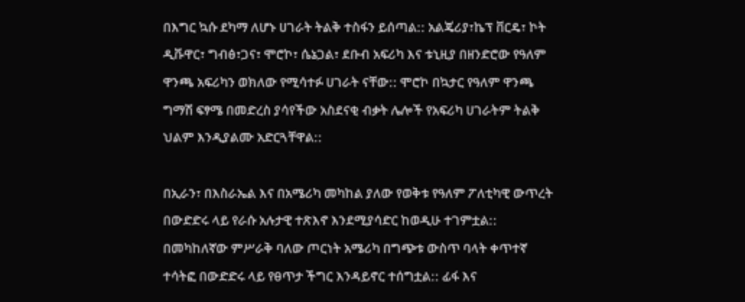በእግር ኳሱ ደካማ ለሆኑ ሀገራት ትልቅ ተስፋን ይሰጣል:: አልጄሪያ፣ኬፕ ቨርዴ፣ ኮት ዲቩዋር፣ ግብፅ፣ጋና፣ ሞሮኮ፣ ሴኔጋል፣ ደቡብ አፍሪካ እና ቱኒዚያ በዘንድሮው የዓለም ዋንጫ አፍሪካን ወክለው የሚሳተፉ ሀገራት ናቸው:: ሞሮኮ በኳታር የዓለም ዋንጫ ግማሽ ፍፃሜ በመድረስ ያሳየችው አስደናቂ ብቃት ሌሎች የአፍሪካ ሀገራትም ትልቅ ህልም እንዲያልሙ አድርጓቸዋል::

በኢራን፣ በእስራኤል እና በአሜሪካ መካከል ያለው የወቅቱ የዓለም ፖለቲካዊ ውጥረት በውድድሩ ላይ የራሱ አሉታዊ ተጽእኖ እንደሚያሳድር ከወዲሁ ተገምቷል:: በመካከለኛው ምሥራቅ ባለው ጦርነት አሜሪካ በግጭቱ ውስጥ ባላት ቀጥተኛ ተሳትፎ በውድድሩ ላይ የፀጥታ ችግር እንዳይኖር ተሰግቷል:: ፊፋ እና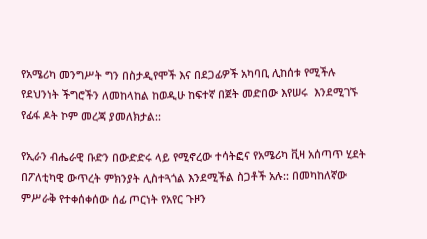የአሜሪካ መንግሥት ግን በስታዲየሞች እና በደጋፊዎች አካባቢ ሊከሰቱ የሚችሉ የደህንነት ችግሮችን ለመከላከል ከወዲሁ ከፍተኛ በጀት መድበው እየሠሩ  እንደሚገኙ የፊፋ ዶት ኮም መረጃ ያመለክታል::

የኢራን ብሔራዊ ቡድን በውድድሩ ላይ የሚኖረው ተሳትፎና የአሜሪካ ቪዛ አሰጣጥ ሂደት በፖለቲካዊ ውጥረት ምክንያት ሊስተጓጎል እንደሚችል ስጋቶች አሉ:: በመካከለኛው ምሥራቅ የተቀሰቀሰው ሰፊ ጦርነት የአየር ጉዞን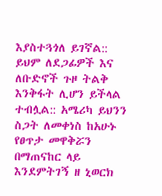እያስተጓጎለ ይገኛል:: ይህም ለደጋፊዎች እና ለቡድኖች ጉዞ ትልቅ እንቅፋት ሊሆን ይችላል ተብሏል:: አሜሪካ ይህንን ስጋት ለመቀነስ ከአሁኑ የፀጥታ መዋቅሯን በማጠናከር ላይ እንደምትገኝ ዘ ኒወርክ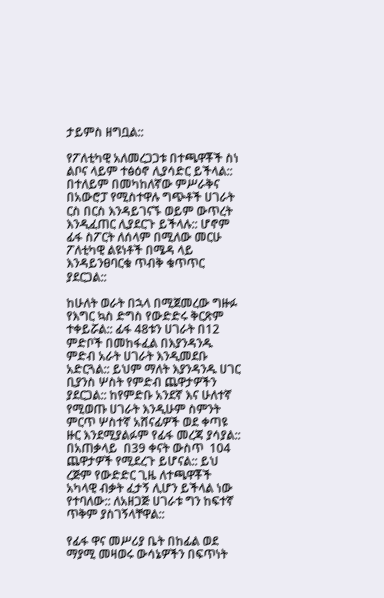ታይምስ ዘግቧል::

የፖለቲካዊ አለመረጋጋቱ በተጫዋቾች ስነ ልቦና ላይም ተፅዕኖ ሊያሳድር ይችላል:: በተለይም በመካከለኛው ምሥራቅና በአውሮፓ የሚስተዋሉ ግጭቶች ሀገራት ርስ በርስ እንዳይገናኙ ወይም ውጥረት እንዲፈጠር ሊያደርጉ ይችላሉ:: ሆኖም ፊፋ ስፖርት ለሰላም በሚለው መርሁ ፖለቲካዊ ልዩነቶች በሜዳ ላይ እንዳይንፀባርቁ ጥብቅ ቁጥጥር ያደርጋል::

ከሁለት ወራት በኋላ በሚጀመረው ግዙፉ የእግር ኳስ ድግስ የውድድሩ ቅርጽም ተቀይሯል:: ፊፋ 48ቱን ሀገራት በ12 ምድቦች በመከፋፈል በእያንዳንዱ ምድብ አራት ሀገራት እንዲመደቡ አድርጓል:: ይህም ማለት እያንዳንዱ ሀገር ቢያንስ ሦስት የምድብ ጨዋታዎችን ያደርጋል:: ከየምድቡ አንደኛ እና ሁለተኛ የሚወጡ ሀገራት እንዲሁም ስምንት ምርጥ ሦስተኛ አሸናፊዎች ወደ ቀጣዩ  ዙር እንደሚያልፉም የፊፋ መረጃ ያሳያል:: በአጠቃላይ  በ39 ቀናት ውስጥ  104 ጨዋታዎች የሚደረጉ ይሆናል:: ይህ ረጅም የውድድር ጊዜ ለተጫዋቾች አካላዊ ብቃት ፈታኝ ሊሆን ይችላል ነው የተባለው:: ለአዘጋጅ ሀገራቱ ግን ከፍተኛ ጥቅም ያስገኝላቸዋል::

የፊፋ ዋና መሥሪያ ቤት በከፊል ወደ ማያሚ መዛወሩ ውሳኔዎችን በፍጥነት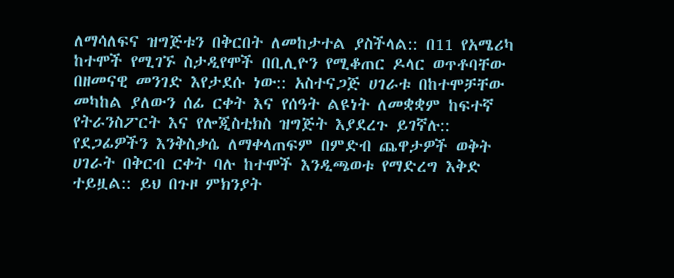ለማሳለፍና ዝግጅቱን በቅርበት ለመከታተል ያስችላል:: በ11 የአሜሪካ ከተሞች የሚገኙ ስታዲየሞች በቢሊዮን የሚቆጠር ዶላር ወጥቶባቸው በዘመናዊ መንገድ እየታደሱ ነው:: አስተናጋጅ ሀገራቱ በከተሞቻቸው መካከል ያለውን ሰፊ ርቀት እና የሰዓት ልዩነት ለመቋቋም ከፍተኛ የትራንስፖርት እና የሎጂስቲክስ ዝግጅት እያደረጉ ይገኛሉ:: የደጋፊዎችን እንቅስቃሴ ለማቀላጠፍም በምድብ ጨዋታዎች ወቅት ሀገራት በቅርብ ርቀት ባሉ ከተሞች እንዲጫወቱ የማድረግ እቅድ ተይዟል:: ይህ በጉዞ ምክንያት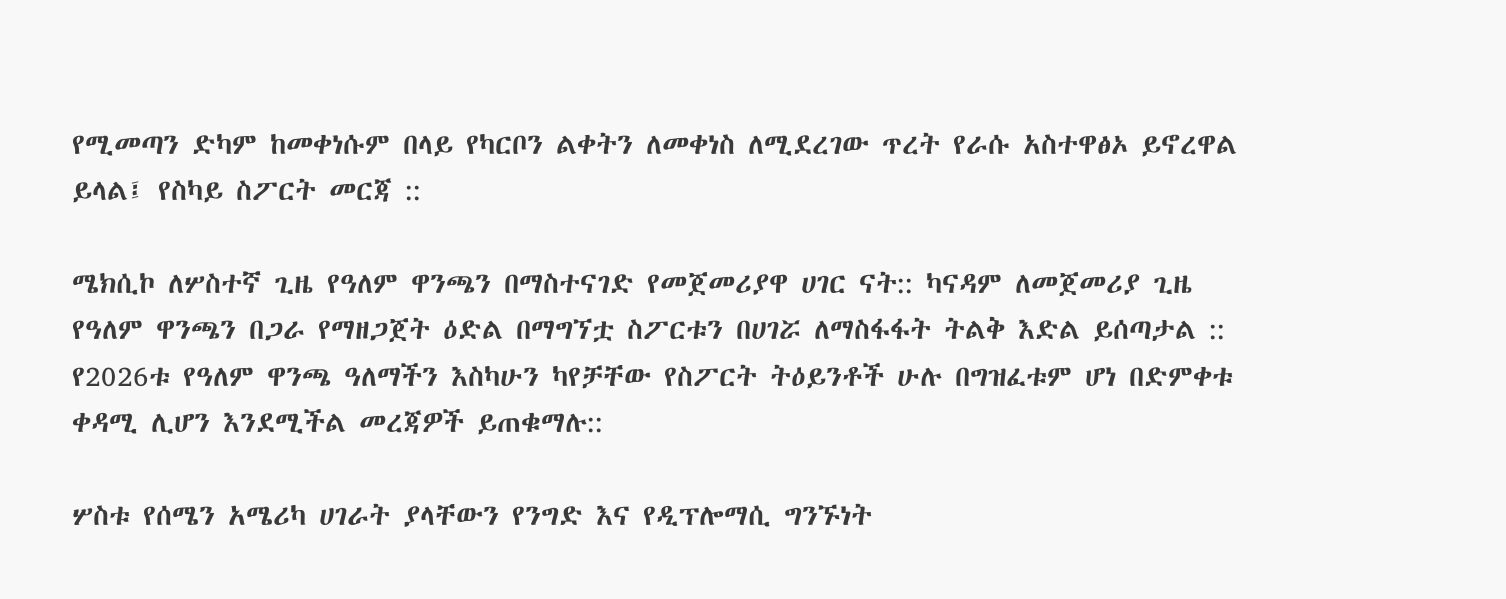የሚመጣን ድካም ከመቀነሱም በላይ የካርቦን ልቀትን ለመቀነስ ለሚደረገው ጥረት የራሱ አስተዋፅኦ ይኖረዋል ይላል፤ የስካይ ስፖርት መርጃ ::

ሜክሲኮ ለሦስተኛ ጊዜ የዓለም ዋንጫን በማስተናገድ የመጀመሪያዋ ሀገር ናት:: ካናዳም ለመጀመሪያ ጊዜ የዓለም ዋንጫን በጋራ የማዘጋጀት ዕድል በማግኘቷ ስፖርቱን በሀገሯ ለማስፋፋት ትልቅ እድል ይሰጣታል :: የ2026ቱ የዓለም ዋንጫ ዓለማችን እስካሁን ካየቻቸው የስፖርት ትዕይንቶች ሁሉ በግዝፈቱም ሆነ በድምቀቱ ቀዳሚ ሊሆን እንደሚችል መረጃዎች ይጠቁማሉ::

ሦስቱ የሰሜን አሜሪካ ሀገራት ያላቸውን የንግድ እና የዲፕሎማሲ ግንኙነት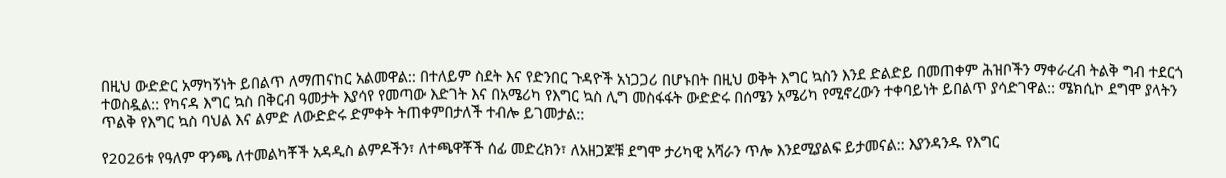በዚህ ውድድር አማካኝነት ይበልጥ ለማጠናከር አልመዋል:: በተለይም ስደት እና የድንበር ጉዳዮች አነጋጋሪ በሆኑበት በዚህ ወቅት እግር ኳስን እንደ ድልድይ በመጠቀም ሕዝቦችን ማቀራረብ ትልቅ ግብ ተደርጎ ተወስዷል:: የካናዳ እግር ኳስ በቅርብ ዓመታት እያሳየ የመጣው እድገት እና በአሜሪካ የእግር ኳስ ሊግ መስፋፋት ውድድሩ በሰሜን አሜሪካ የሚኖረውን ተቀባይነት ይበልጥ ያሳድገዋል:: ሜክሲኮ ደግሞ ያላትን ጥልቅ የእግር ኳስ ባህል እና ልምድ ለውድድሩ ድምቀት ትጠቀምበታለች ተብሎ ይገመታል::

የ2026ቱ የዓለም ዋንጫ ለተመልካቾች አዳዲስ ልምዶችን፣ ለተጫዋቾች ሰፊ መድረክን፣ ለአዘጋጆቹ ደግሞ ታሪካዊ አሻራን ጥሎ እንደሚያልፍ ይታመናል:: እያንዳንዱ የእግር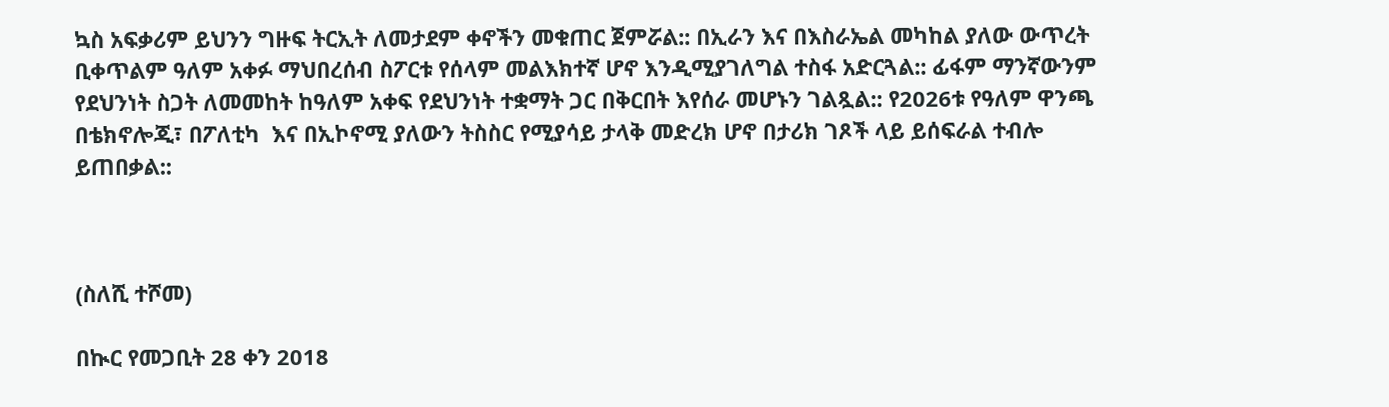ኳስ አፍቃሪም ይህንን ግዙፍ ትርኢት ለመታደም ቀኖችን መቁጠር ጀምሯል:: በኢራን እና በእስራኤል መካከል ያለው ውጥረት ቢቀጥልም ዓለም አቀፉ ማህበረሰብ ስፖርቱ የሰላም መልእክተኛ ሆኖ እንዲሚያገለግል ተስፋ አድርጓል:: ፊፋም ማንኛውንም የደህንነት ስጋት ለመመከት ከዓለም አቀፍ የደህንነት ተቋማት ጋር በቅርበት እየሰራ መሆኑን ገልጿል:: የ2026ቱ የዓለም ዋንጫ በቴክኖሎጂ፣ በፖለቲካ  እና በኢኮኖሚ ያለውን ትስስር የሚያሳይ ታላቅ መድረክ ሆኖ በታሪክ ገጾች ላይ ይሰፍራል ተብሎ ይጠበቃል::



(ስለሺ ተሾመ)

በኲር የመጋቢት 28 ቀን 2018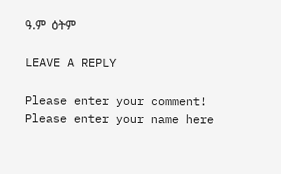ዓ.ም  ዕትም

LEAVE A REPLY

Please enter your comment!
Please enter your name here